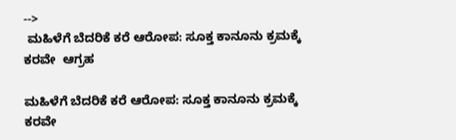-->
 ಮಹಿಳೆಗೆ ಬೆದರಿಕೆ ಕರೆ ಆರೋಪ: ಸೂಕ್ತ ಕಾನೂನು ಕ್ರಮಕ್ಕೆ ಕರವೇ  ಆಗ್ರಹ

ಮಹಿಳೆಗೆ ಬೆದರಿಕೆ ಕರೆ ಆರೋಪ: ಸೂಕ್ತ ಕಾನೂನು ಕ್ರಮಕ್ಕೆ ಕರವೇ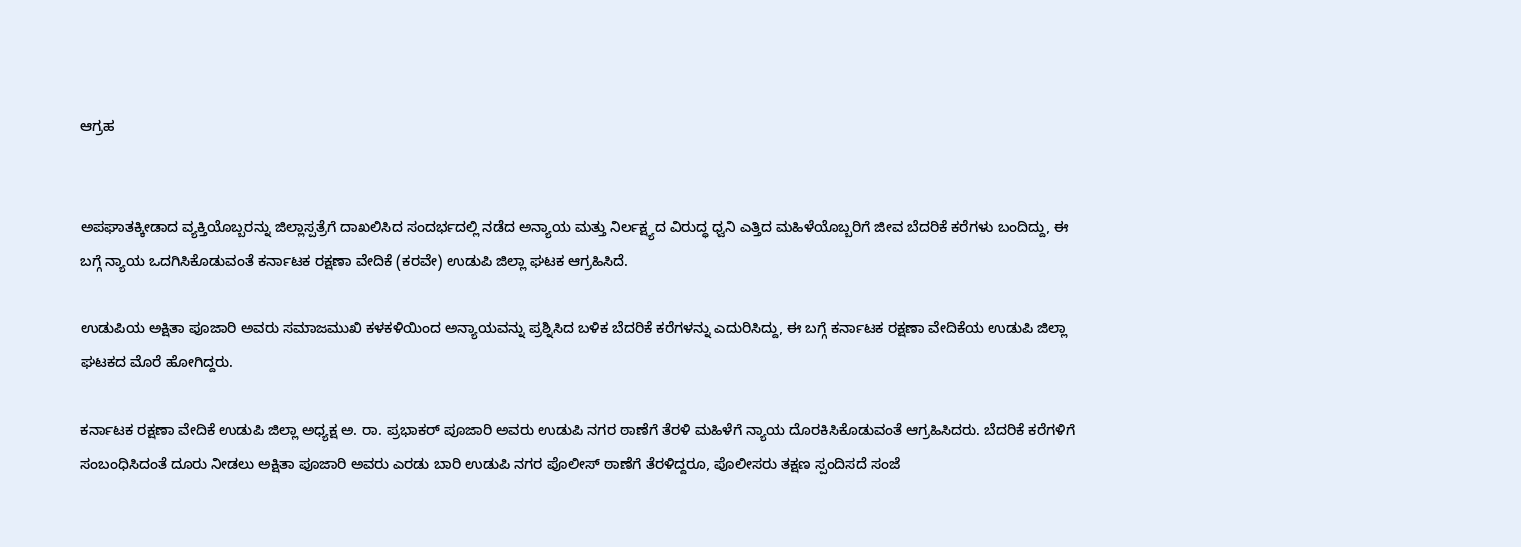ಆಗ್ರಹ


ಅಪಘಾತಕ್ಕೀಡಾದ ವ್ಯಕ್ತಿಯೊಬ್ಬರನ್ನು ಜಿಲ್ಲಾಸ್ಪತ್ರೆಗೆ ದಾಖಲಿಸಿದ ಸಂದರ್ಭದಲ್ಲಿ ನಡೆದ ಅನ್ಯಾಯ ಮತ್ತು ನಿರ್ಲಕ್ಷ್ಯದ ವಿರುದ್ಧ ಧ್ವನಿ ಎತ್ತಿದ ಮಹಿಳೆಯೊಬ್ಬರಿಗೆ ಜೀವ ಬೆದರಿಕೆ ಕರೆಗಳು ಬಂದಿದ್ದು, ಈ ಬಗ್ಗೆ ನ್ಯಾಯ ಒದಗಿಸಿಕೊಡುವಂತೆ ಕರ್ನಾಟಕ ರಕ್ಷಣಾ ವೇದಿಕೆ (ಕರವೇ) ಉಡುಪಿ ಜಿಲ್ಲಾ ಘಟಕ ಆಗ್ರಹಿಸಿದೆ.

ಉಡುಪಿಯ ಅಕ್ಷಿತಾ ಪೂಜಾರಿ ಅವರು ಸಮಾಜಮುಖಿ ಕಳಕಳಿಯಿಂದ ಅನ್ಯಾಯವನ್ನು ಪ್ರಶ್ನಿಸಿದ ಬಳಿಕ ಬೆದರಿಕೆ ಕರೆಗಳನ್ನು ಎದುರಿಸಿದ್ದು, ಈ ಬಗ್ಗೆ ಕರ್ನಾಟಕ ರಕ್ಷಣಾ ವೇದಿಕೆಯ ಉಡುಪಿ ಜಿಲ್ಲಾ ಘಟಕದ ಮೊರೆ ಹೋಗಿದ್ದರು.

ಕರ್ನಾಟಕ ರಕ್ಷಣಾ ವೇದಿಕೆ ಉಡುಪಿ ಜಿಲ್ಲಾ ಅಧ್ಯಕ್ಷ ಅ. ರಾ. ಪ್ರಭಾಕರ್ ಪೂಜಾರಿ ಅವರು ಉಡುಪಿ ನಗರ ಠಾಣೆಗೆ ತೆರಳಿ ಮಹಿಳೆಗೆ ನ್ಯಾಯ ದೊರಕಿಸಿಕೊಡುವಂತೆ ಆಗ್ರಹಿಸಿದರು. ಬೆದರಿಕೆ ಕರೆಗಳಿಗೆ ಸಂಬಂಧಿಸಿದಂತೆ ದೂರು ನೀಡಲು ಅಕ್ಷಿತಾ ಪೂಜಾರಿ ಅವರು ಎರಡು ಬಾರಿ ಉಡುಪಿ ನಗರ ಪೊಲೀಸ್ ಠಾಣೆಗೆ ತೆರಳಿದ್ದರೂ, ಪೊಲೀಸರು ತಕ್ಷಣ ಸ್ಪಂದಿಸದೆ ಸಂಜೆ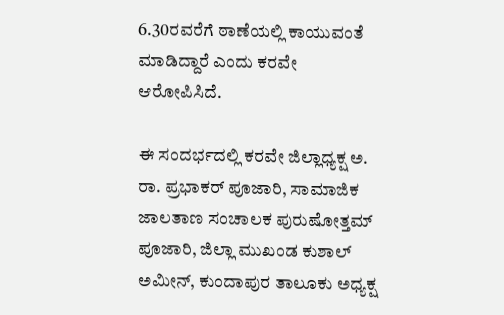6.30ರವರೆಗೆ ಠಾಣೆಯಲ್ಲಿ ಕಾಯುವಂತೆ ಮಾಡಿದ್ದಾರೆ ಎಂದು ಕರವೇ ಆರೋಪಿಸಿದೆ.

ಈ ಸಂದರ್ಭದಲ್ಲಿ ಕರವೇ ಜಿಲ್ಲಾಧ್ಯಕ್ಷ ಅ. ರಾ. ಪ್ರಭಾಕರ್ ಪೂಜಾರಿ, ಸಾಮಾಜಿಕ ಜಾಲತಾಣ ಸಂಚಾಲಕ ಪುರುಷೋತ್ತಮ್ ಪೂಜಾರಿ, ಜಿಲ್ಲಾ ಮುಖಂಡ ಕುಶಾಲ್ ಅಮೀನ್, ಕುಂದಾಪುರ ತಾಲೂಕು ಅಧ್ಯಕ್ಷ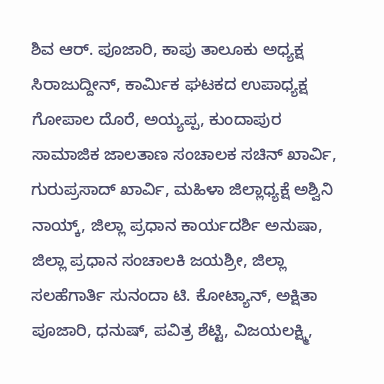ಶಿವ ಆರ್. ಪೂಜಾರಿ, ಕಾಪು ತಾಲೂಕು ಅಧ್ಯಕ್ಷ ಸಿರಾಜುದ್ದೀನ್, ಕಾರ್ಮಿಕ ಘಟಕದ ಉಪಾಧ್ಯಕ್ಷ ಗೋಪಾಲ ದೊರೆ, ಅಯ್ಯಪ್ಪ, ಕುಂದಾಪುರ ಸಾಮಾಜಿಕ ಜಾಲತಾಣ ಸಂಚಾಲಕ ಸಚಿನ್ ಖಾರ್ವಿ, ಗುರುಪ್ರಸಾದ್ ಖಾರ್ವಿ, ಮಹಿಳಾ ಜಿಲ್ಲಾಧ್ಯಕ್ಷೆ ಅಶ್ವಿನಿ ನಾಯ್ಕ್, ಜಿಲ್ಲಾ ಪ್ರಧಾನ ಕಾರ್ಯದರ್ಶಿ ಅನುಷಾ, ಜಿಲ್ಲಾ ಪ್ರಧಾನ ಸಂಚಾಲಕಿ ಜಯಶ್ರೀ, ಜಿಲ್ಲಾ ಸಲಹೆಗಾರ್ತಿ ಸುನಂದಾ ಟಿ. ಕೋಟ್ಯಾನ್, ಅಕ್ಷಿತಾ ಪೂಜಾರಿ, ಧನುಷ್, ಪವಿತ್ರ ಶೆಟ್ಟಿ, ವಿಜಯಲಕ್ಷ್ಮಿ,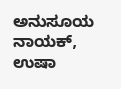ಅನುಸೂಯ ನಾಯಕ್, ಉಷಾ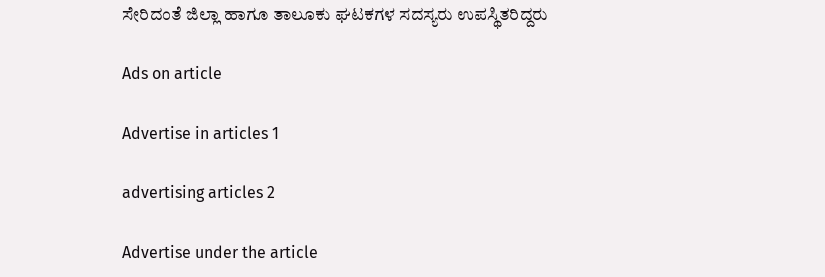ಸೇರಿದಂತೆ ಜಿಲ್ಲಾ ಹಾಗೂ ತಾಲೂಕು ಘಟಕಗಳ ಸದಸ್ಯರು ಉಪಸ್ಥಿತರಿದ್ದರು

Ads on article

Advertise in articles 1

advertising articles 2

Advertise under the article